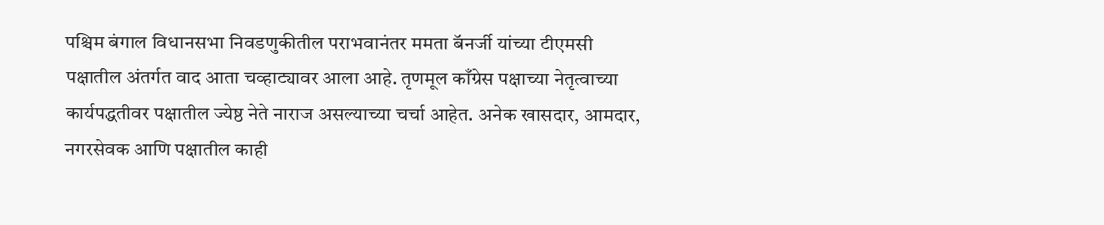पश्चिम बंगाल विधानसभा निवडणुकीतील पराभवानंतर ममता बॅनर्जी यांच्या टीएमसी पक्षातील अंतर्गत वाद आता चव्हाट्यावर आला आहे. तृणमूल काँग्रेस पक्षाच्या नेतृत्वाच्या कार्यपद्धतीवर पक्षातील ज्येष्ठ नेते नाराज असल्याच्या चर्चा आहेत. अनेक खासदार, आमदार, नगरसेवक आणि पक्षातील काही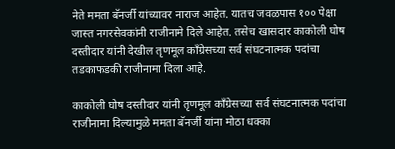नेते ममता बॅनर्जी यांच्यावर नाराज आहेत. यातच जवळपास १०० पेक्षा जास्त नगरसेवकांनी राजीनामे दिले आहेत. तसेच खासदार काकोली घोष दस्तीदार यांनी देखील तृणमूल काँग्रेसच्या सर्व संघटनात्मक पदांचा तडकाफडकी राजीनामा दिला आहे.

काकोली घोष दस्तीदार यांनी तृणमूल काँग्रेसच्या सर्व संघटनात्मक पदांचा राजीनामा दिल्यामुळे ममता बॅनर्जी यांना मोठा धक्का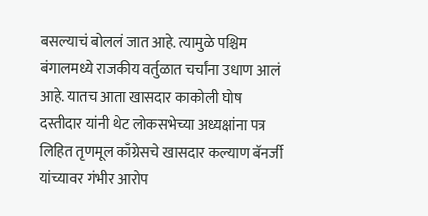बसल्याचं बोललं जात आहे. त्यामुळे पश्चिम बंगालमध्ये राजकीय वर्तुळात चर्चांना उधाण आलं आहे. यातच आता खासदार काकोली घोष दस्तीदार यांनी थेट लोकसभेच्या अध्यक्षांना पत्र लिहित तृणमूल काँग्रेसचे खासदार कल्याण बॅनर्जी यांच्यावर गंभीर आरोप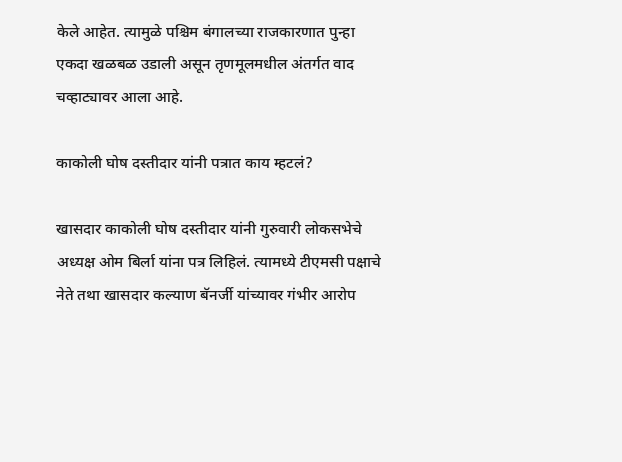केले आहेत. त्यामुळे पश्चिम बंगालच्या राजकारणात पुन्हा एकदा खळबळ उडाली असून तृणमूलमधील अंतर्गत वाद चव्हाट्यावर आला आहे.

काकोली घोष दस्तीदार यांनी पत्रात काय म्हटलं?

खासदार काकोली घोष दस्तीदार यांनी गुरुवारी लोकसभेचे अध्यक्ष ओम बिर्ला यांना पत्र लिहिलं. त्यामध्ये टीएमसी पक्षाचे नेते तथा खासदार कल्याण बॅनर्जी यांच्यावर गंभीर आरोप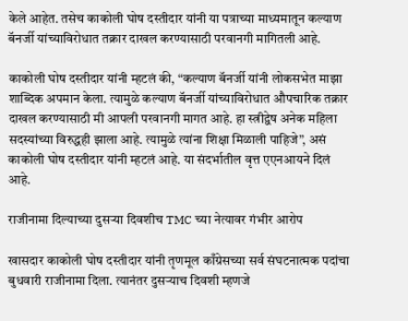केले आहेत. तसेच काकोली घोष दस्तीदार यांनी या पत्राच्या माध्यमातून कल्याण बॅनर्जी यांच्याविरोधात तक्रार दाखल करण्यासाठी परवानगी मागितली आहे.

काकोली घोष दस्तीदार यांनी म्हटलं की, “कल्याण बॅनर्जी यांनी लोकसभेत माझा शाब्दिक अपमान केला. त्यामुळे कल्याण बॅनर्जी यांच्याविरोधात औपचारिक तक्रार दाखल करण्यासाठी मी आपली परवानगी मागत आहे. हा स्त्रीद्वेष अनेक महिला सदस्यांच्या विरुद्धही झाला आहे. त्यामुळे त्यांना शिक्षा मिळाली पाहिजे”, असं काकोली घोष दस्तीदार यांनी म्हटलं आहे. या संदर्भातील वृत्त एएनआयने दिलं आहे.

राजीनामा दिल्याच्या दुसऱ्या दिवशीच TMC च्या नेत्यावर गंभीर आरोप

खासदार काकोली घोष दस्तीदार यांनी तृणमूल काँग्रेसच्या सर्व संघटनात्मक पदांचा बुधवारी राजीनामा दिला. त्यानंतर दुसऱ्याच दिवशी म्हणजे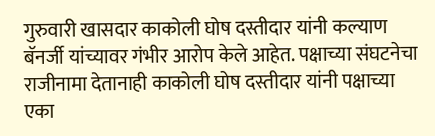गुरुवारी खासदार काकोली घोष दस्तीदार यांनी कल्याण बॅनर्जी यांच्यावर गंभीर आरोप केले आहेत. पक्षाच्या संघटनेचा राजीनामा देतानाही काकोली घोष दस्तीदार यांनी पक्षाच्या एका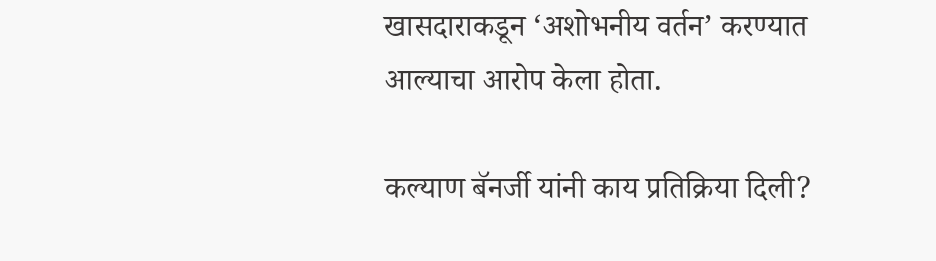खासदाराकडून ‘अशोभनीय वर्तन’ करण्यात आल्याचा आरोप केला होता.

कल्याण बॅनर्जी यांनी काय प्रतिक्रिया दिली?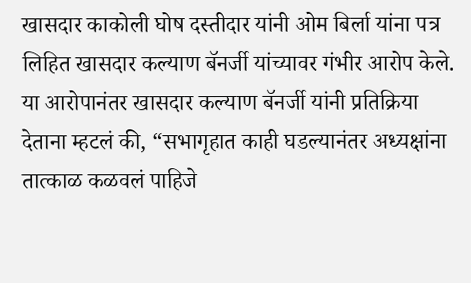खासदार काकोली घोष दस्तीदार यांनी ओम बिर्ला यांना पत्र लिहित खासदार कल्याण बॅनर्जी यांच्यावर गंभीर आरोप केले. या आरोपानंतर खासदार कल्याण बॅनर्जी यांनी प्रतिक्रिया देताना म्हटलं की, “सभागृहात काही घडल्यानंतर अध्यक्षांना तात्काळ कळवलं पाहिजे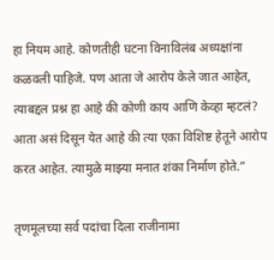हा नियम आहे. कोणतीही घटना विनाविलंब अध्यक्षांना कळवली पाहिजे. पण आता जे आरोप केले जात आहेत, त्याबद्दल प्रश्न हा आहे की कोणी काय आणि केव्हा म्हटलं? आता असं दिसून येत आहे की त्या एका विशिष्ट हेतूने आरोप करत आहेत. त्यामुळे माझ्या मनात शंका निर्माण होते.”

तृणमूलच्या सर्व पदांचा दिला राजीनामा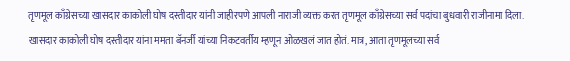तृणमूल काँग्रेसच्या खासदार काकोली घोष दस्तीदार यांनी जाहीरपणे आपली नाराजी व्यक्त करत तृणमूल काँग्रेसच्या सर्व पदांचा बुधवारी राजीनामा दिला. खासदार काकोली घोष दस्तीदार यांना ममता बॅनर्जी यांच्या निकटवर्तीय म्हणून ओळखलं जात होतं. मात्र, आता तृणमूलच्या सर्व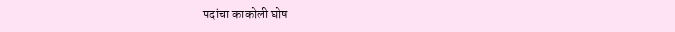पदांचा काकोली घोष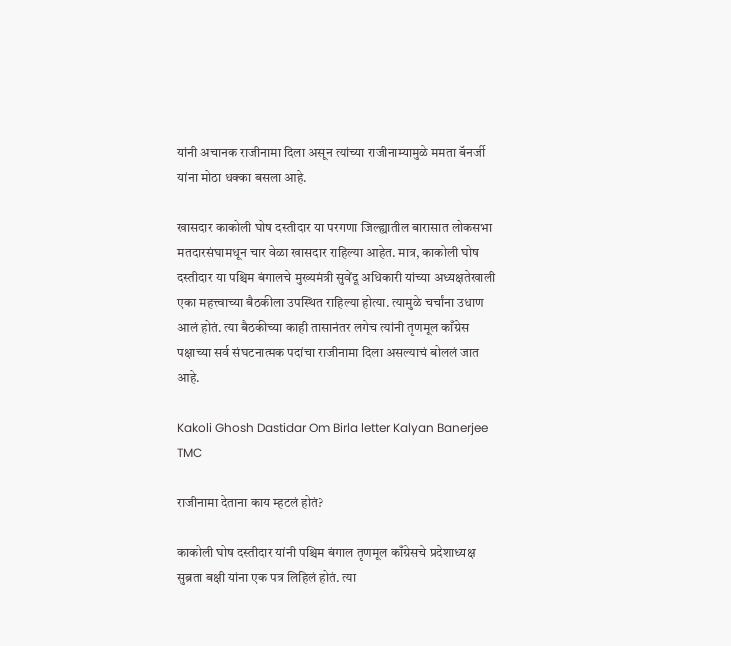यांनी अचानक राजीनामा दिला असून त्यांच्या राजीनाम्यामुळे ममता बॅनर्जी यांना मोठा धक्का बसला आहे.

खासदार काकोली घोष दस्तीदार या परगणा जिल्ह्यातील बारासात लोकसभा मतदारसंघामधून चार वेळा खासदार राहिल्या आहेत. मात्र, काकोली घोष दस्तीदार या पश्चिम बंगालचे मुख्यमंत्री सुवेंदू अधिकारी यांच्या अध्यक्षतेखाली एका महत्त्वाच्या बैठकीला उपस्थित राहिल्या होत्या. त्यामुळे चर्चांना उधाण आलं होतं. त्या बैठकीच्या काही तासानंतर लगेच त्यांनी तृणमूल काँग्रेस पक्षाच्या सर्व संघटनात्मक पदांचा राजीनामा दिला असल्याचं बोललं जात आहे.

Kakoli Ghosh Dastidar Om Birla letter Kalyan Banerjee TMC

राजीनामा देताना काय म्हटलं होतं?

काकोली घोष दस्तीदार यांनी पश्चिम बंगाल तृणमूल काँग्रेसचे प्रदेशाध्यक्ष सुब्रता बक्षी यांना एक पत्र लिहिलं होतं. त्या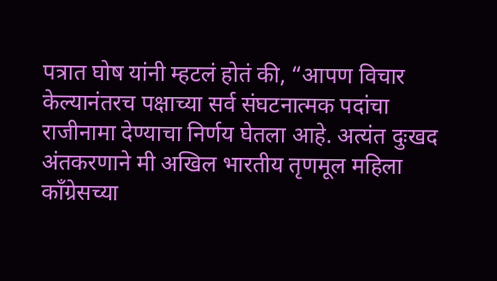पत्रात घोष यांनी म्हटलं होतं की, “आपण विचार केल्यानंतरच पक्षाच्या सर्व संघटनात्मक पदांचा राजीनामा देण्याचा निर्णय घेतला आहे. अत्यंत दुःखद अंतकरणाने मी अखिल भारतीय तृणमूल महिला काँग्रेसच्या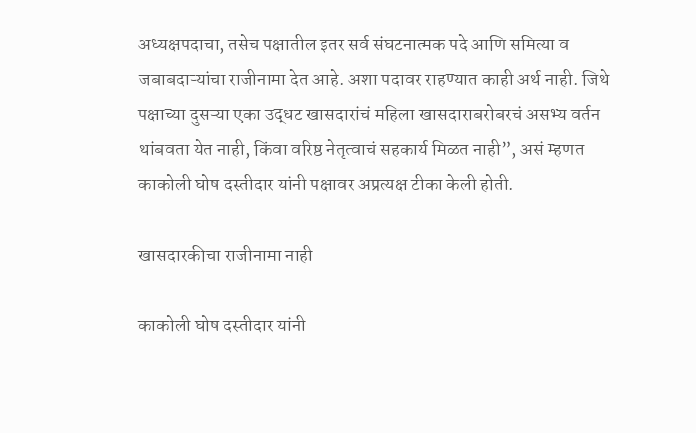अध्यक्षपदाचा, तसेच पक्षातील इतर सर्व संघटनात्मक पदे आणि समित्या व जबाबदाऱ्यांचा राजीनामा देत आहे. अशा पदावर राहण्यात काही अर्थ नाही. जिथे पक्षाच्या दुसऱ्या एका उद्धट खासदारांचं महिला खासदाराबरोबरचं असभ्य वर्तन थांबवता येत नाही, किंवा वरिष्ठ नेतृत्वाचं सहकार्य मिळत नाही”, असं म्हणत काकोली घोष दस्तीदार यांनी पक्षावर अप्रत्यक्ष टीका केली होती.

खासदारकीचा राजीनामा नाही

काकोली घोष दस्तीदार यांनी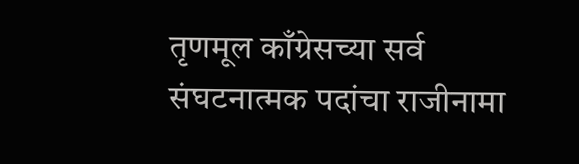तृणमूल काँग्रेसच्या सर्व संघटनात्मक पदांचा राजीनामा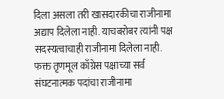दिला असला तरी खासदारकीचा राजीनामा अद्याप दिलेला नाही. याचबरोबर त्यांनी पक्ष सदस्यत्वाचाही राजीनामा दिलेला नाही. फक्त तृणमूल काँग्रेस पक्षाच्या सर्व संघटनात्मक पदांचा राजीनामा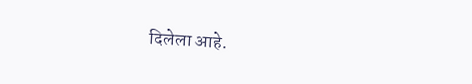दिलेला आहे.